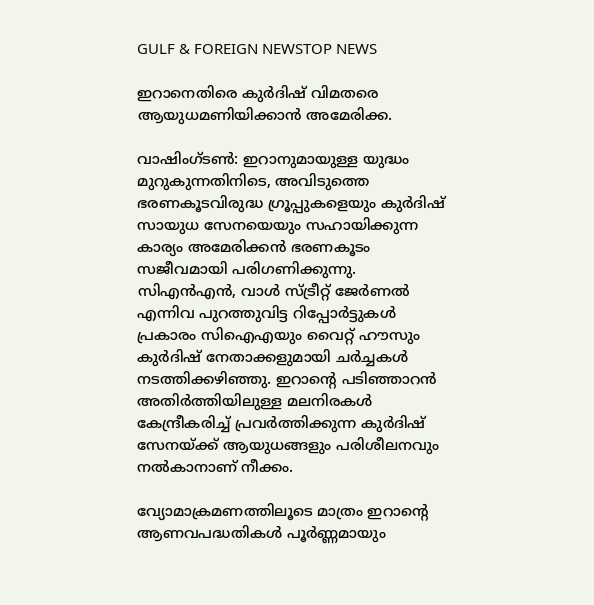GULF & FOREIGN NEWSTOP NEWS

ഇറാനെതിരെ കുർദിഷ് വിമതരെ ആയുധമണിയിക്കാൻ അമേരിക്ക.

വാഷിംഗ്ടൺ: ഇറാനുമായുള്ള യുദ്ധം മുറുകുന്നതിനിടെ, അവിടുത്തെ ഭരണകൂടവിരുദ്ധ ഗ്രൂപ്പുകളെയും കുർദിഷ് സായുധ സേനയെയും സഹായിക്കുന്ന കാര്യം അമേരിക്കൻ ഭരണകൂടം സജീവമായി പരിഗണിക്കുന്നു. സിഎൻഎൻ, വാൾ സ്ട്രീറ്റ് ജേർണൽ എന്നിവ പുറത്തുവിട്ട റിപ്പോർട്ടുകൾ പ്രകാരം സിഐഎയും വൈറ്റ് ഹൗസും കുർദിഷ് നേതാക്കളുമായി ചർച്ചകൾ നടത്തിക്കഴിഞ്ഞു. ഇറാന്റെ പടിഞ്ഞാറൻ അതിർത്തിയിലുള്ള മലനിരകൾ കേന്ദ്രീകരിച്ച് പ്രവർത്തിക്കുന്ന കുർദിഷ് സേനയ്ക്ക് ആയുധങ്ങളും പരിശീലനവും നൽകാനാണ് നീക്കം.

വ്യോമാക്രമണത്തിലൂടെ മാത്രം ഇറാന്റെ ആണവപദ്ധതികൾ പൂർണ്ണമായും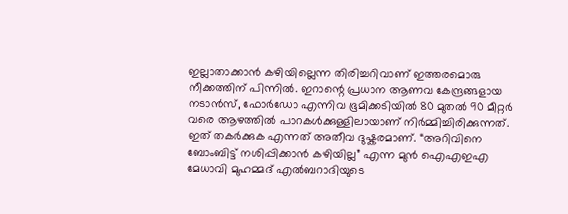ഇല്ലാതാക്കാൻ കഴിയില്ലെന്ന തിരിച്ചറിവാണ് ഇത്തരമൊരു നീക്കത്തിന് പിന്നിൽ. ഇറാന്റെ പ്രധാന ആണവ കേന്ദ്രങ്ങളായ നടാൻസ്, ഫോർഡോ എന്നിവ ഭൂമിക്കടിയിൽ 80 മുതൽ 90 മീറ്റർ വരെ ആഴത്തിൽ പാറകൾക്കുള്ളിലായാണ് നിർമ്മിച്ചിരിക്കുന്നത്. ഇത് തകർക്കുക എന്നത് അതീവ ദുഷ്കരമാണ്. “അറിവിനെ ബോംബിട്ട് നശിപ്പിക്കാൻ കഴിയില്ല” എന്ന മുൻ ഐഎഇഎ മേധാവി മുഹമ്മദ് എൽബറാദിയുടെ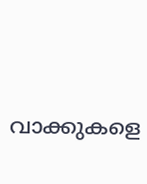വാക്കുകളെ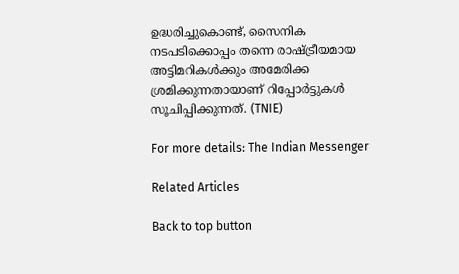ഉദ്ധരിച്ചുകൊണ്ട്, സൈനിക നടപടിക്കൊപ്പം തന്നെ രാഷ്ട്രീയമായ അട്ടിമറികൾക്കും അമേരിക്ക ശ്രമിക്കുന്നതായാണ് റിപ്പോർട്ടുകൾ സൂചിപ്പിക്കുന്നത്. (TNIE)

For more details: The Indian Messenger

Related Articles

Back to top button